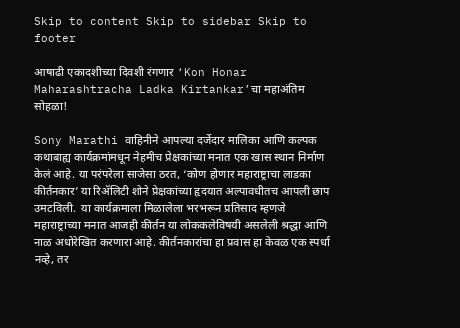Skip to content Skip to sidebar Skip to footer

आषाढी एकादशीच्या दिवशी रंगणार ‘Kon Honar Maharashtracha Ladka Kirtankar’चा महाअंतिम सोहळा!

Sony Marathi वाहिनीने आपल्या दर्जेदार मालिका आणि कल्पक कथाबाह्य कार्यक्रमांमधून नेहमीच प्रेक्षकांच्या मनात एक खास स्थान निर्माण केलं आहे. या परंपरेला साजेसा ठरत, ‘कोण होणार महाराष्ट्राचा लाडका कीर्तनकार’ या रिॲलिटी शोने प्रेक्षकांच्या हृदयात अल्पावधीतच आपली छाप उमटविली.  या कार्यक्रमाला मिळालेला भरभरून प्रतिसाद म्हणजे महाराष्ट्राच्या मनात आजही कीर्तन या लोककलेविषयी असलेली श्रद्धा आणि नाळ अधोरेखित करणारा आहे. कीर्तनकारांचा हा प्रवास हा केवळ एक स्पर्धा नव्हे, तर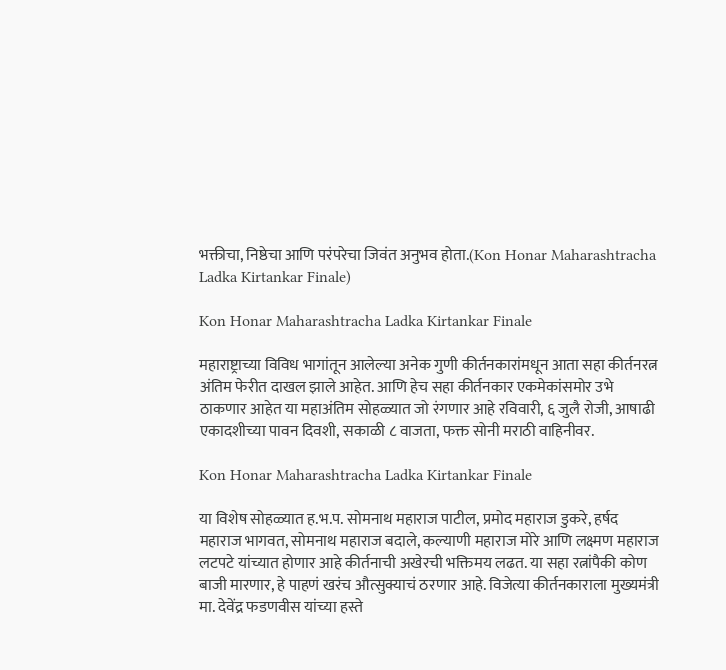भक्तीचा, निष्ठेचा आणि परंपरेचा जिवंत अनुभव होता.(Kon Honar Maharashtracha Ladka Kirtankar Finale)

Kon Honar Maharashtracha Ladka Kirtankar Finale

महाराष्ट्राच्या विविध भागांतून आलेल्या अनेक गुणी कीर्तनकारांमधून आता सहा कीर्तनरत्न अंतिम फेरीत दाखल झाले आहेत. आणि हेच सहा कीर्तनकार एकमेकांसमोर उभे ठाकणार आहेत या महाअंतिम सोहळ्यात जो रंगणार आहे रविवारी, ६ जुलै रोजी, आषाढी एकादशीच्या पावन दिवशी, सकाळी ८ वाजता, फक्त सोनी मराठी वाहिनीवर.

Kon Honar Maharashtracha Ladka Kirtankar Finale

या विशेष सोहळ्यात ह.भ.प. सोमनाथ महाराज पाटील, प्रमोद महाराज डुकरे, हर्षद महाराज भागवत, सोमनाथ महाराज बदाले, कल्याणी महाराज मोरे आणि लक्ष्मण महाराज लटपटे यांच्यात होणार आहे कीर्तनाची अखेरची भक्तिमय लढत. या सहा रत्नांपैकी कोण बाजी मारणार, हे पाहणं खरंच औत्सुक्याचं ठरणार आहे. विजेत्या कीर्तनकाराला मुख्यमंत्री मा. देवेंद्र फडणवीस यांच्या हस्ते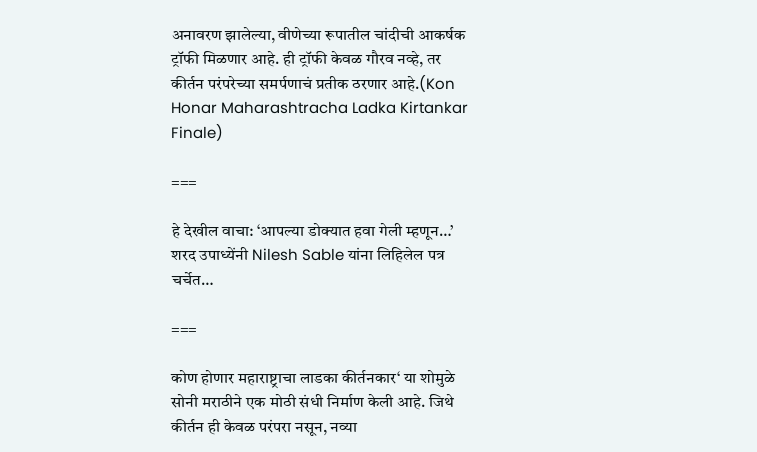अनावरण झालेल्या, वीणेच्या रूपातील चांदीची आकर्षक ट्रॉफी मिळणार आहे. ही ट्रॉफी केवळ गौरव नव्हे, तर कीर्तन परंपरेच्या समर्पणाचं प्रतीक ठरणार आहे.(Kon Honar Maharashtracha Ladka Kirtankar Finale)

===

हे देखील वाचा: ‘आपल्या डोक्यात हवा गेली म्हणून…’ शरद उपाध्येंनी Nilesh Sable यांना लिहिलेल पत्र चर्चेत…

===

कोण होणार महाराष्ट्राचा लाडका कीर्तनकार‘ या शोमुळे सोनी मराठीने एक मोठी संधी निर्माण केली आहे. जिथे कीर्तन ही केवळ परंपरा नसून, नव्या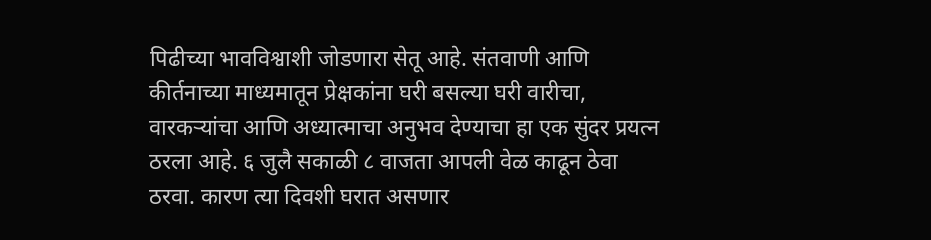पिढीच्या भावविश्वाशी जोडणारा सेतू आहे. संतवाणी आणि कीर्तनाच्या माध्यमातून प्रेक्षकांना घरी बसल्या घरी वारीचा, वारकऱ्यांचा आणि अध्यात्माचा अनुभव देण्याचा हा एक सुंदर प्रयत्न ठरला आहे. ६ जुलै सकाळी ८ वाजता आपली वेळ काढून ठेवा ठरवा. कारण त्या दिवशी घरात असणार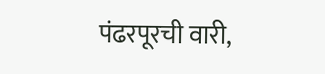पंढरपूरची वारी,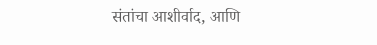संतांचा आशीर्वाद, आणि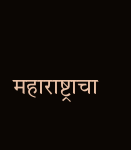महाराष्ट्राचा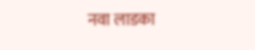नवा लाडका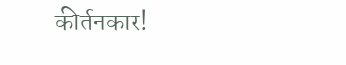कीर्तनकार!